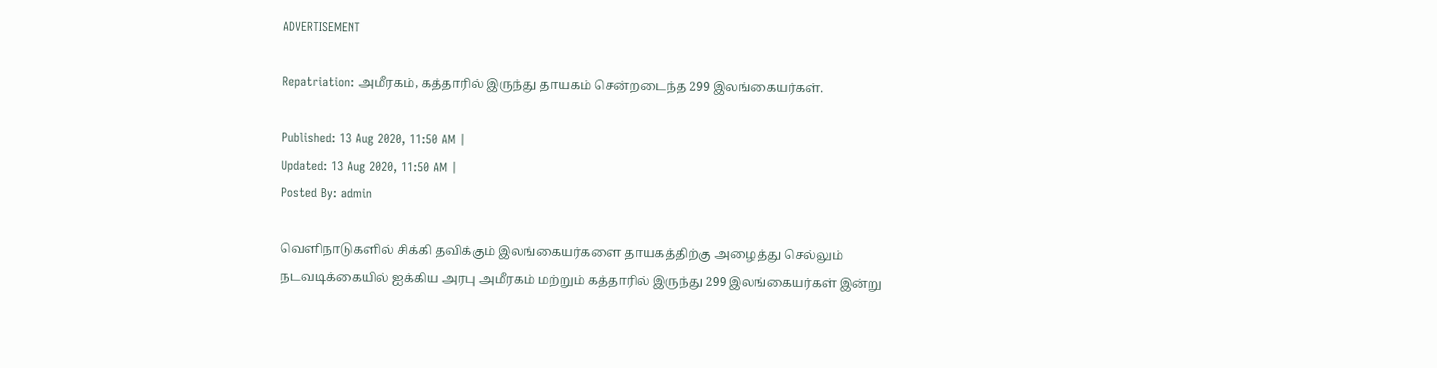ADVERTISEMENT

Repatriation: அமீரகம், கத்தாரில் இருந்து தாயகம் சென்றடைந்த 299 இலங்கையர்கள்.

Published: 13 Aug 2020, 11:50 AM |
Updated: 13 Aug 2020, 11:50 AM |
Posted By: admin

வெளிநாடுகளில் சிக்கி தவிக்கும் இலங்கையர்களை தாயகத்திற்கு அழைத்து செல்லும் நடவடிக்கையில் ஐக்கிய அரபு அமீரகம் மற்றும் கத்தாரில் இருந்து 299 இலங்கையர்கள் இன்று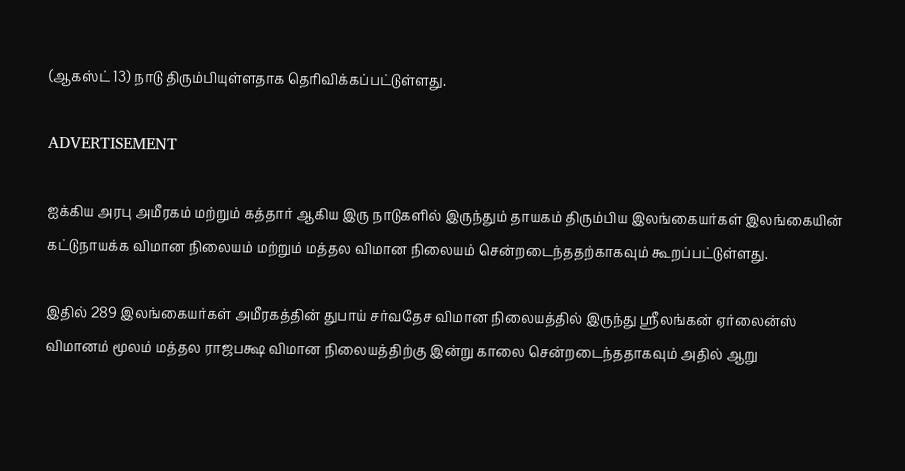(ஆகஸ்ட் 13) நாடு திரும்பியுள்ளதாக தெரிவிக்கப்பட்டுள்ளது.

ADVERTISEMENT

ஐக்கிய அரபு அமீரகம் மற்றும் கத்தார் ஆகிய இரு நாடுகளில் இருந்தும் தாயகம் திரும்பிய இலங்கையர்கள் இலங்கையின் கட்டுநாயக்க விமான நிலையம் மற்றும் மத்தல விமான நிலையம் சென்றடைந்ததற்காகவும் கூறப்பட்டுள்ளது.

இதில் 289 இலங்கையர்கள் அமீரகத்தின் துபாய் சர்வதேச விமான நிலையத்தில் இருந்து ஸ்ரீலங்கன் ஏர்லைன்ஸ் விமானம் மூலம் மத்தல ராஜபக்ஷ விமான நிலையத்திற்கு இன்று காலை சென்றடைந்ததாகவும் அதில் ஆறு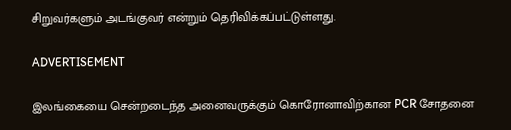சிறுவர்களும் அடங்குவர் என்றும் தெரிவிக்கப்பட்டுள்ளது.

ADVERTISEMENT

இலங்கையை சென்றடைந்த அனைவருக்கும் கொரோனாவிற்கான PCR சோதனை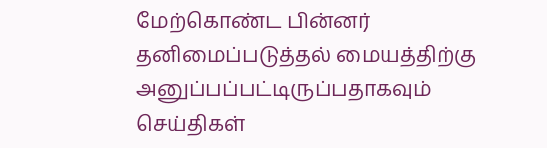மேற்கொண்ட பின்னர் தனிமைப்படுத்தல் மையத்திற்கு அனுப்பப்பட்டிருப்பதாகவும் செய்திகள்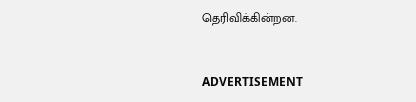தெரிவிக்கின்றன.



ADVERTISEMENT